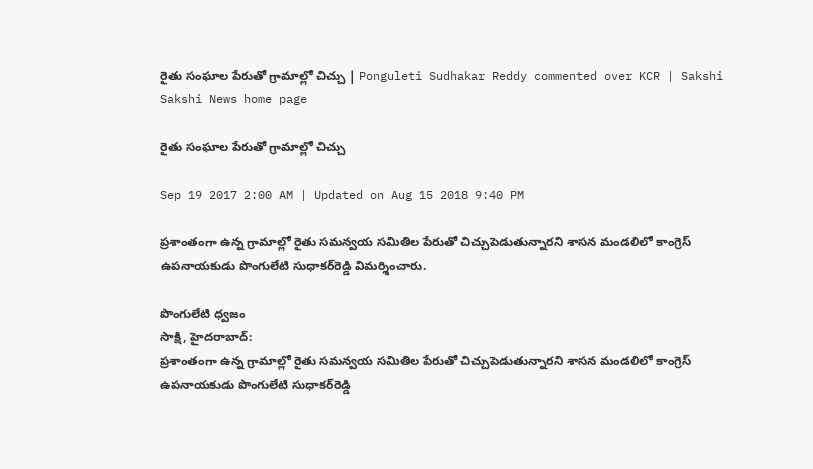రైతు సంఘాల పేరుతో గ్రామాల్లో చిచ్చు | Ponguleti Sudhakar Reddy commented over KCR | Sakshi
Sakshi News home page

రైతు సంఘాల పేరుతో గ్రామాల్లో చిచ్చు

Sep 19 2017 2:00 AM | Updated on Aug 15 2018 9:40 PM

ప్రశాంతంగా ఉన్న గ్రామాల్లో రైతు సమన్వయ సమితిల పేరుతో చిచ్చుపెడుతున్నారని శాసన మండలిలో కాంగ్రెస్‌ ఉపనాయకుడు పొంగులేటి సుధాకర్‌రెడ్డి విమర్శించారు.

పొంగులేటి ధ్వజం
సాక్షి, హైదరాబాద్‌:
ప్రశాంతంగా ఉన్న గ్రామాల్లో రైతు సమన్వయ సమితిల పేరుతో చిచ్చుపెడుతున్నారని శాసన మండలిలో కాంగ్రెస్‌ ఉపనాయకుడు పొంగులేటి సుధాకర్‌రెడ్డి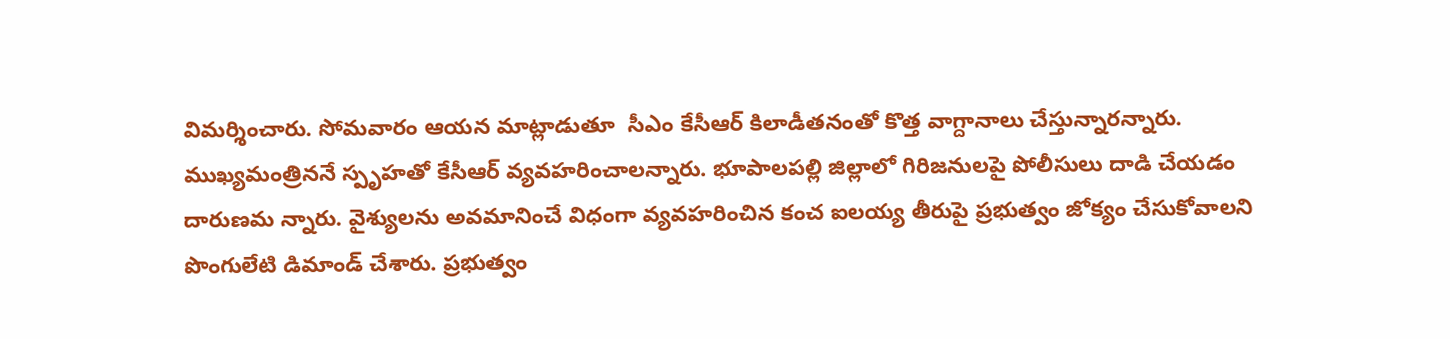విమర్శించారు. సోమవారం ఆయన మాట్లాడుతూ  సీఎం కేసీఆర్‌ కిలాడీతనంతో కొత్త వాగ్దానాలు చేస్తున్నారన్నారు. ముఖ్యమంత్రిననే స్పృహతో కేసీఆర్‌ వ్యవహరించాలన్నారు. భూపాలపల్లి జిల్లాలో గిరిజనులపై పోలీసులు దాడి చేయడం దారుణమ న్నారు. వైశ్యులను అవమానించే విధంగా వ్యవహరించిన కంచ ఐలయ్య తీరుపై ప్రభుత్వం జోక్యం చేసుకోవాలని పొంగులేటి డిమాండ్‌ చేశారు. ప్రభుత్వం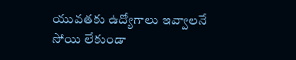యువతకు ఉద్యోగాలు ఇవ్వాలనే సోయి లేకుండా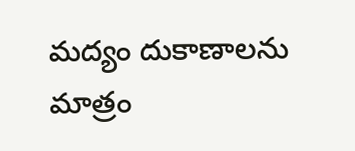మద్యం దుకాణాలను మాత్రం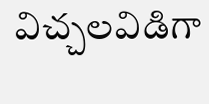విచ్చలవిడిగా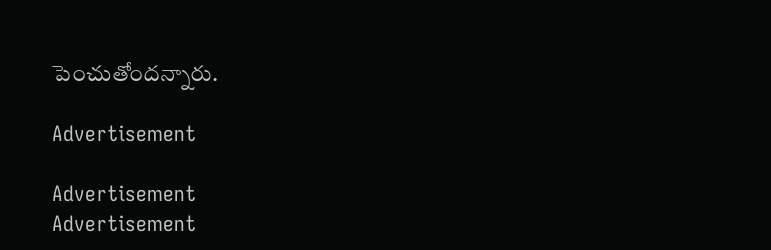పెంచుతోందన్నారు.

Advertisement

Advertisement
Advertisement